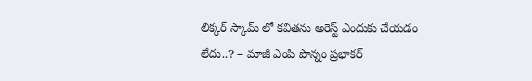లిక్కర్ స్కామ్ లో కవితను అరెస్ట్ ఎందుకు చేయడం లేదు..? – మాజీ ఎంపి పొన్నం ప్రభాకర్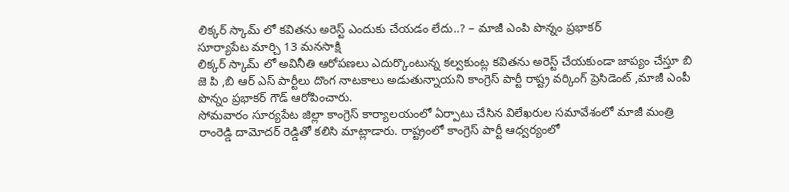లిక్కర్ స్కామ్ లో కవితను అరెస్ట్ ఎందుకు చేయడం లేదు..? – మాజీ ఎంపి పొన్నం ప్రభాకర్
సూర్యాపేట మార్చి 13 మనసాక్షి
లిక్కర్ స్కామ్ లో అవినీతి ఆరోపణలు ఎదుర్కొంటున్న కల్వకుంట్ల కవితను అరెస్ట్ చేయకుండా జాప్యం చేస్తూ బి జె పి ,బి ఆర్ ఎస్ పార్టీలు దొంగ నాటకాలు అడుతున్నాయని కాంగ్రెస్ పార్టీ రాష్ట్ర వర్కింగ్ ప్రెసిడెంట్ ,మాజీ ఎంపీ పొన్నం ప్రభాకర్ గౌడ్ ఆరోపించారు.
సోమవారం సూర్యపేట జిల్లా కాంగ్రెస్ కార్యాలయంలో ఏర్పాటు చేసిన విలేఖరుల సమావేశంలో మాజీ మంత్రి రాంరెడ్డి దామోదర్ రెడ్డితో కలిసి మాట్లాడారు. రాష్ట్రంలో కాంగ్రెస్ పార్టీ ఆధ్వర్యంలో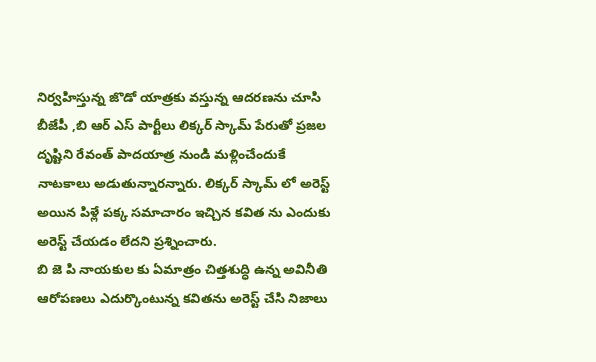నిర్వహిస్తున్న జొడో యాత్రకు వస్తున్న ఆదరణను చూసి బీజేపీ ,బి ఆర్ ఎస్ పార్టీలు లిక్కర్ స్కామ్ పేరుతో ప్రజల దృష్టిని రేవంత్ పాదయాత్ర నుండి మళ్లించేందుకే నాటకాలు అడుతున్నారన్నారు. లిక్కర్ స్కామ్ లో అరెస్ట్ అయిన పిళ్లే పక్క సమాచారం ఇచ్చిన కవిత ను ఎందుకు అరెస్ట్ చేయడం లేదని ప్రశ్నించారు.
బి జె పి నాయకుల కు ఏమాత్రం చిత్తశుద్ధి ఉన్న అవినీతి ఆరోపణలు ఎదుర్కొంటున్న కవితను అరెస్ట్ చేసి నిజాలు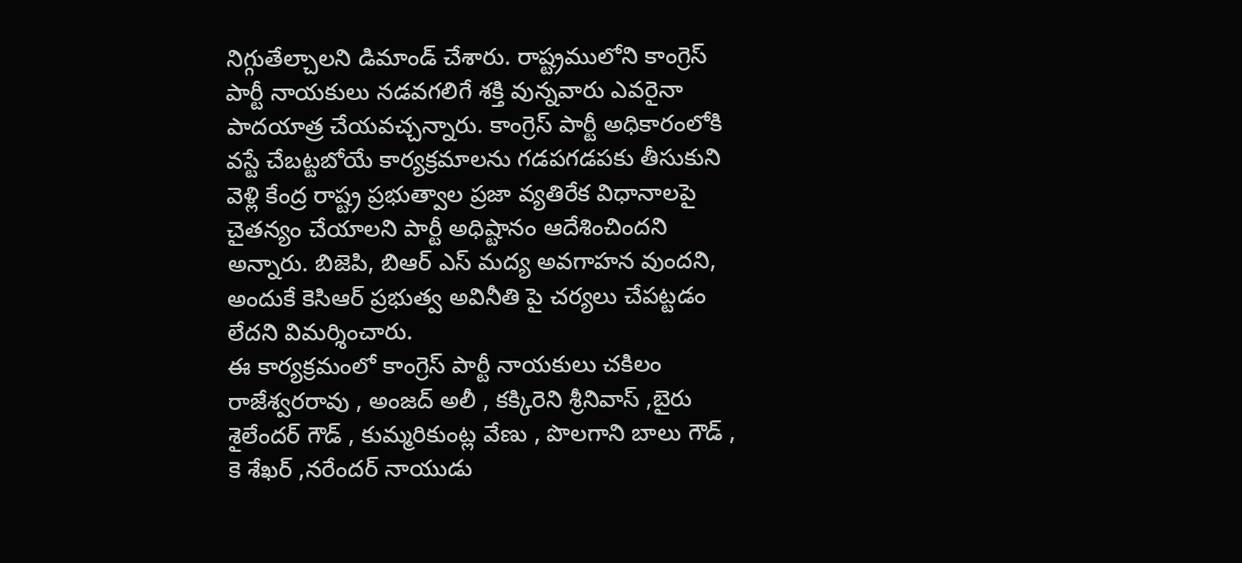నిగ్గుతేల్చాలని డిమాండ్ చేశారు. రాష్ట్రములోని కాంగ్రెస్ పార్టీ నాయకులు నడవగలిగే శక్తి వున్నవారు ఎవరైనా పాదయాత్ర చేయవచ్చన్నారు. కాంగ్రెస్ పార్టీ అధికారంలోకి వస్టే చేబట్టబోయే కార్యక్రమాలను గడపగడపకు తీసుకుని వెళ్లి కేంద్ర రాష్ట్ర ప్రభుత్వాల ప్రజా వ్యతిరేక విధానాలపై చైతన్యం చేయాలని పార్టీ అధిష్టానం ఆదేశించిందని అన్నారు. బిజెపి, బిఆర్ ఎస్ మద్య అవగాహన వుందని, అందుకే కెసిఆర్ ప్రభుత్వ అవినీతి పై చర్యలు చేపట్టడం లేదని విమర్శించారు.
ఈ కార్యక్రమంలో కాంగ్రెస్ పార్టీ నాయకులు చకిలం రాజేశ్వరరావు , అంజద్ అలీ , కక్కిరెని శ్రీనివాస్ ,బైరు శైలేందర్ గౌడ్ , కుమ్మరికుంట్ల వేణు , పొలగాని బాలు గౌడ్ , కె శేఖర్ ,నరేందర్ నాయుడు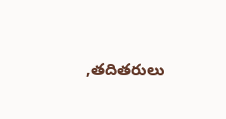,తదితరులు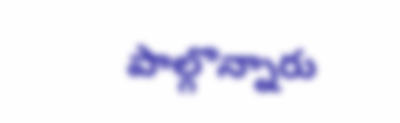పాల్గొన్నారు